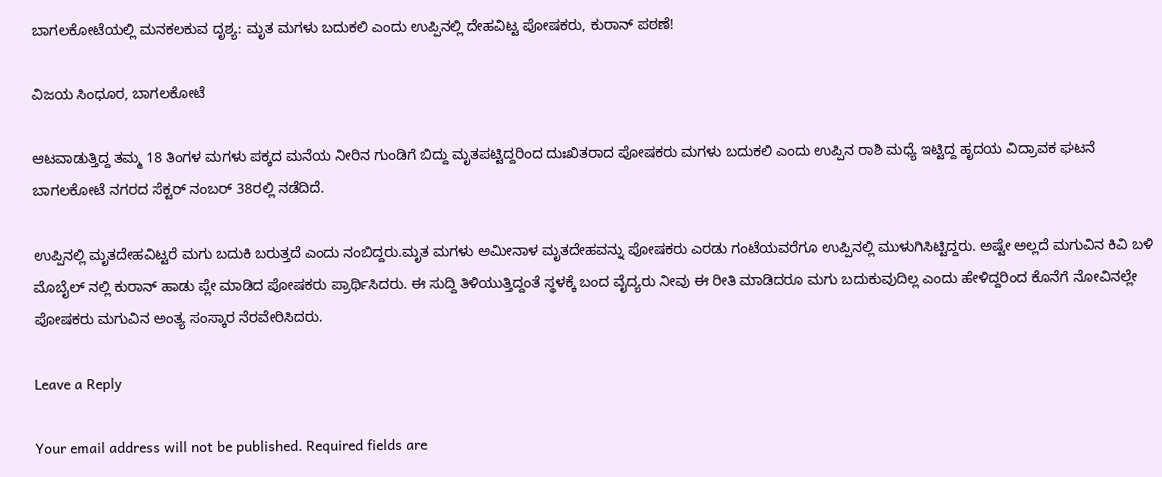ಬಾಗಲಕೋಟೆಯಲ್ಲಿ ಮನಕಲಕುವ ದೃಶ್ಯ: ಮೃತ ಮಗಳು ಬದುಕಲಿ ಎಂದು ಉಪ್ಪಿನಲ್ಲಿ ದೇಹವಿಟ್ಟ ಪೋಷಕರು, ಕುರಾನ್‌ ಪಠಣೆ!

ವಿಜಯ ಸಿಂಧೂರ, ಬಾಗಲಕೋಟೆ

ಆಟವಾಡುತ್ತಿದ್ದ ತಮ್ಮ 18 ತಿಂಗಳ ಮಗಳು ಪಕ್ಕದ ಮನೆಯ ನೀರಿನ ಗುಂಡಿಗೆ ಬಿದ್ದು ಮೃತಪಟ್ಟಿದ್ದರಿಂದ ದುಃಖಿತರಾದ ಪೋಷಕರು ಮಗಳು ಬದುಕಲಿ ಎಂದು ಉಪ್ಪಿನ ರಾಶಿ ಮಧ್ಯೆ ಇಟ್ಟಿದ್ದ ಹೃದಯ ವಿದ್ರಾವಕ ಘಟನೆ ಬಾಗಲಕೋಟೆ ನಗರದ ಸೆಕ್ಟರ್ ನಂಬರ್ 38ರಲ್ಲಿ ನಡೆದಿದೆ.

ಉಪ್ಪಿನಲ್ಲಿ ಮೃತದೇಹವಿಟ್ಟರೆ ಮಗು ಬದುಕಿ ಬರುತ್ತದೆ ಎಂದು ನಂಬಿದ್ದರು.ಮೃತ ಮಗಳು ಅಮೀನಾಳ ಮೃತದೇಹವನ್ನು ಪೋಷಕರು ಎರಡು ಗಂಟೆಯವರೆಗೂ ಉಪ್ಪಿನಲ್ಲಿ ಮುಳುಗಿಸಿಟ್ಟಿದ್ದರು. ಅಷ್ಟೇ ಅಲ್ಲದೆ ಮಗುವಿನ ಕಿವಿ ಬಳಿ ಮೊಬೈಲ್ ನಲ್ಲಿ ಕುರಾನ್ ಹಾಡು ಪ್ಲೇ ಮಾಡಿದ ಪೋಷಕರು ಪ್ರಾರ್ಥಿಸಿದರು. ಈ ಸುದ್ದಿ ತಿಳಿಯುತ್ತಿದ್ದಂತೆ ಸ್ಥಳಕ್ಕೆ ಬಂದ ವೈದ್ಯರು ನೀವು ಈ ರೀತಿ ಮಾಡಿದರೂ ಮಗು ಬದುಕುವುದಿಲ್ಲ ಎಂದು ಹೇಳಿದ್ದರಿಂದ ಕೊನೆಗೆ ನೋವಿನಲ್ಲೇ ಪೋಷಕರು ಮಗುವಿನ ಅಂತ್ಯ ಸಂಸ್ಕಾರ ನೆರವೇರಿಸಿದರು.

Leave a Reply

Your email address will not be published. Required fields are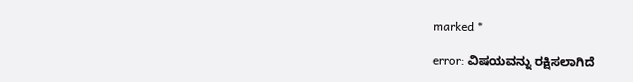marked *

error: ವಿಷಯವನ್ನು ರಕ್ಷಿಸಲಾಗಿದೆ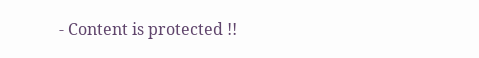- Content is protected !!